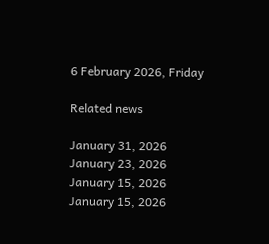6 February 2026, Friday

Related news

January 31, 2026
January 23, 2026
January 15, 2026
January 15, 2026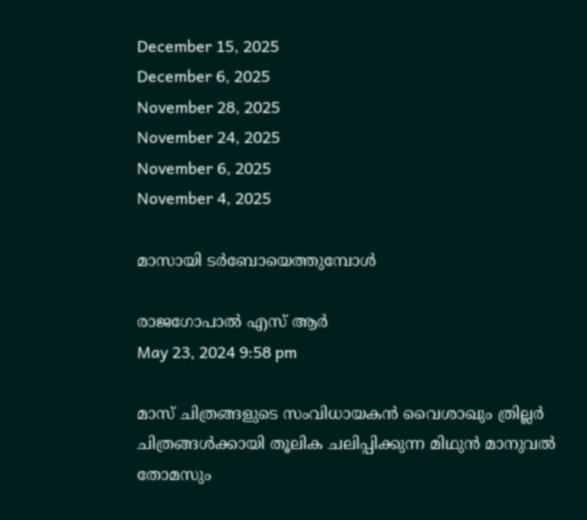December 15, 2025
December 6, 2025
November 28, 2025
November 24, 2025
November 6, 2025
November 4, 2025

മാസായി ടര്‍ബോയെത്തുമ്പോള്‍

രാജഗോപാല്‍ എസ് ആര്‍
May 23, 2024 9:58 pm

മാസ് ചിത്രങ്ങളുടെ സംവിധായകന്‍ വൈശാഖും ത്രില്ലര്‍ ചിത്രങ്ങള്‍ക്കായി തൂലിക ചലിപ്പിക്കുന്ന മിഥുന്‍ മാനുവല്‍ തോമസും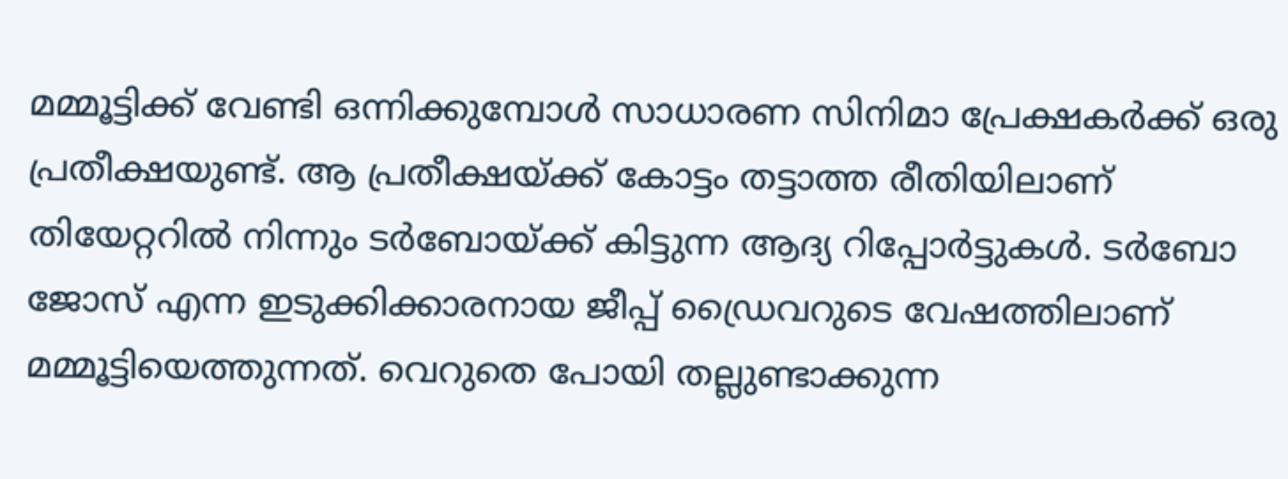മമ്മൂട്ടിക്ക് വേണ്ടി ഒന്നിക്കുമ്പോള്‍ സാധാരണ സിനിമാ പ്രേക്ഷകര്‍ക്ക് ഒരു പ്രതീക്ഷയുണ്ട്. ആ പ്രതീക്ഷയ്ക്ക് കോട്ടം തട്ടാത്ത രീതിയിലാണ് തിയേറ്ററില്‍ നിന്നും ടര്‍ബോയ്ക്ക് കിട്ടുന്ന ആദ്യ റിപ്പോര്‍ട്ടുകള്‍. ടര്‍ബോ ജോസ് എന്ന ഇടുക്കിക്കാരനായ ജീപ്പ് ഡ്രൈവറുടെ വേഷത്തിലാണ് മമ്മൂട്ടിയെത്തുന്നത്. വെറുതെ പോയി തല്ലുണ്ടാക്കുന്ന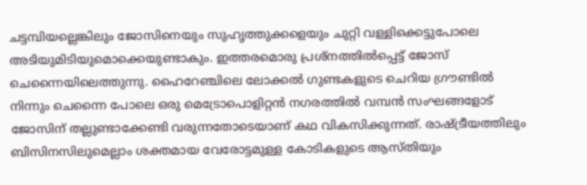ചട്ടമ്പിയല്ലെങ്കിലും ജോസിനെയും സുഹൃത്തുക്കളെയും ചുറ്റി വള്ളിക്കെട്ടുപോലെ അടിയുമിടിയുമൊക്കെയുണ്ടാകും. ഇത്തരമൊരു പ്രശ്നത്തില്‍പ്പെട്ട് ജോസ് ചെന്നൈയിലെത്തുന്നു. ഹൈറേഞ്ചിലെ ലോക്കല്‍ ഗുണ്ടകളുടെ ചെറിയ ഗ്രൗണ്ടില്‍ നിന്നും ചെന്നൈ പോലെ ഒരു മെട്രോപൊളിറ്റന്‍ നഗരത്തില്‍ വമ്പന്‍ സംഘങ്ങളോട് ജോസിന് തല്ലുണ്ടാക്കേണ്ടി വരുന്നതോടെയാണ് കഥ വികസിക്കുന്നത്. രാഷ്ട്രീയത്തിലും ബിസിനസിലുമെല്ലാം ശക്തമായ വേരോട്ടമുള്ള കോടികളുടെ ആസ്തിയും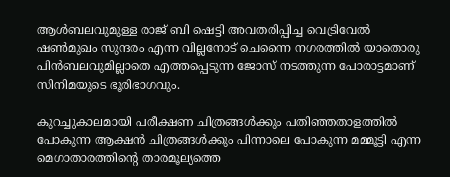ആള്‍ബലവുമുള്ള രാജ് ബി ഷെട്ടി അവതരിപ്പിച്ച വെട്രിവേല്‍ ഷണ്‍മുഖം സുന്ദരം എന്ന വില്ലനോട് ചെന്നൈ നഗരത്തില്‍ യാതൊരു പിന്‍ബലവുമില്ലാതെ എത്തപ്പെടുന്ന ജോസ് നടത്തുന്ന പോരാട്ടമാണ് സിനിമയുടെ ഭൂരിഭാഗവും.

കുറച്ചുകാലമായി പരീക്ഷണ ചിത്രങ്ങള്‍ക്കും പതിഞ്ഞതാളത്തില്‍ പോകുന്ന ആക്ഷന്‍ ചിത്രങ്ങള്‍ക്കും പിന്നാലെ പോകുന്ന മമ്മൂട്ടി എന്ന മെഗാതാരത്തിന്റെ താരമൂല്യത്തെ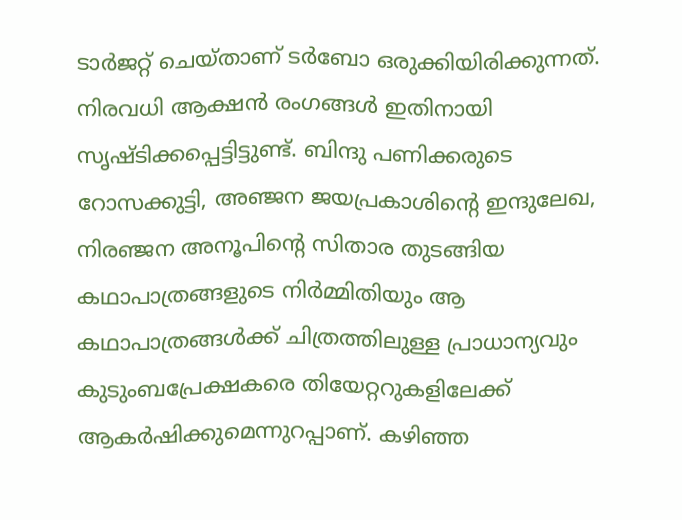ടാര്‍ജറ്റ് ചെയ്താണ് ടര്‍ബോ ഒരുക്കിയിരിക്കുന്നത്. നിരവധി ആക്ഷന്‍ രംഗങ്ങള്‍ ഇതിനായി സൃഷ്ടിക്കപ്പെട്ടിട്ടുണ്ട്. ബിന്ദു പണിക്കരുടെ റോസക്കുട്ടി, അഞ്ജന ജയപ്രകാശിന്റെ ഇന്ദുലേഖ, നിരഞ്ജന അനൂപിന്റെ സിതാര തുടങ്ങിയ കഥാപാത്രങ്ങളുടെ നിര്‍മ്മിതിയും ആ കഥാപാത്രങ്ങള്‍ക്ക് ചിത്രത്തിലുള്ള പ്രാധാന്യവും കുടുംബപ്രേക്ഷകരെ തിയേറ്ററുകളിലേക്ക് ആകര്‍ഷിക്കുമെന്നുറപ്പാണ്. കഴിഞ്ഞ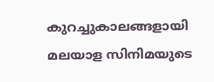കുറച്ചുകാലങ്ങളായി മലയാള സിനിമയുടെ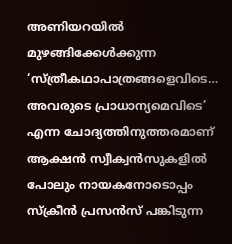അണിയറയില്‍ മുഴങ്ങിക്കേള്‍ക്കുന്ന ‘സ്ത്രീകഥാപാത്രങ്ങളെവിടെ… അവരുടെ പ്രാധാന്യമെവിടെ’ എന്ന ചോദ്യത്തിനുത്തരമാണ് ആക്ഷന്‍ സ്വീക്വന്‍സുകളില്‍ പോലും നായകനോടൊപ്പം സ്ക്രീന്‍ പ്രസന്‍സ് പങ്കിടുന്ന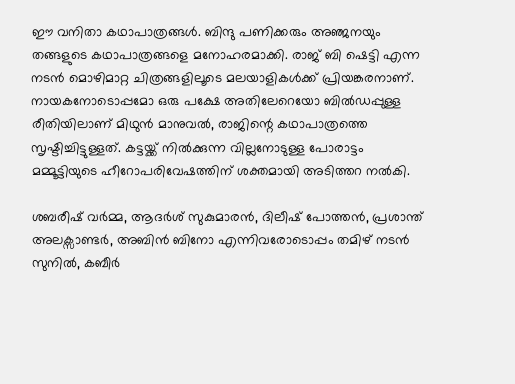ഈ വനിതാ കഥാപാത്രങ്ങള്‍. ബിന്ദു പണിക്കരും അഞ്ജനയും തങ്ങളുടെ കഥാപാത്രങ്ങളെ മനോഹരമാക്കി. രാജ് ബി ഷെട്ടി എന്ന നടന്‍ മൊഴിമാറ്റ ചിത്രങ്ങളിലൂടെ മലയാളികള്‍ക്ക് പ്രിയങ്കരനാണ്. നായകനോടൊപ്പമോ ഒരു പക്ഷേ അതിലേറെയോ ബില്‍ഡപ്പുള്ള രീതിയിലാണ് മിഥുന്‍ മാനുവല്‍, രാജിന്റെ കഥാപാത്രത്തെ സൃഷ്ടിച്ചിട്ടുള്ളത്. കട്ടയ്ക്ക് നില്‍ക്കുന്ന വില്ലനോടുള്ള പോരാട്ടം മമ്മൂട്ടിയുടെ ഹീറോപരിവേഷത്തിന് ശക്തമായി അടിത്തറ നല്‍കി.

ശബരീഷ് വര്‍മ്മ, ആദര്‍ശ് സുകുമാരന്‍, ദിലീഷ് പോത്തന്‍, പ്രശാന്ത് അലക്സാണ്ടര്‍, അബിന്‍ ബിനോ എന്നിവരോടൊപ്പം തമിഴ് നടന്‍ സുനില്‍, കബീര്‍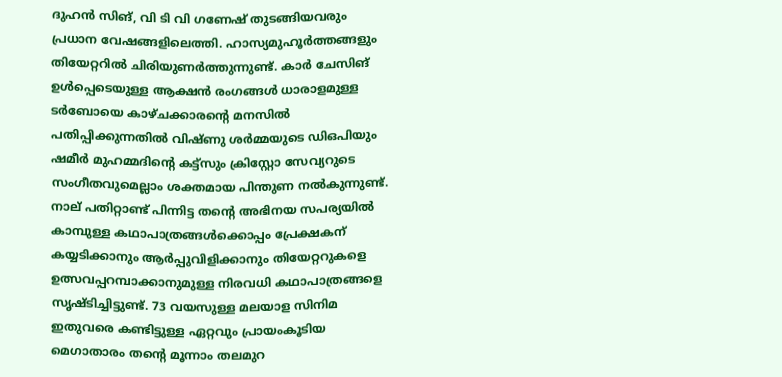ദുഹന്‍ സിങ്, വി ടി വി ഗണേഷ് തുടങ്ങിയവരും പ്രധാന വേഷങ്ങളിലെത്തി. ഹാസ്യമുഹൂര്‍ത്തങ്ങളും തിയേറ്ററില്‍ ചിരിയുണര്‍ത്തുന്നുണ്ട്. കാര്‍ ചേസിങ് ഉള്‍പ്പെടെയുള്ള ആക്ഷന്‍ രംഗങ്ങള്‍ ധാരാളമുള്ള ടര്‍ബോയെ കാഴ്ചക്കാരന്റെ മനസില്‍ പതിപ്പിക്കുന്നതില്‍ വിഷ്ണു ശര്‍മ്മയുടെ ഡിഒപിയും ഷമീര്‍ മുഹമ്മദിന്റെ കട്ട്സും ക്രിസ്റ്റോ സേവ്യറുടെ സംഗീതവുമെല്ലാം ശക്തമായ പിന്തുണ നല്‍കുന്നുണ്ട്. നാല് പതിറ്റാണ്ട് പിന്നിട്ട തന്റെ അഭിനയ സപര്യയില്‍ കാമ്പുള്ള കഥാപാത്രങ്ങള്‍ക്കൊപ്പം പ്രേക്ഷകന് കയ്യടിക്കാനും ആര്‍പ്പുവിളിക്കാനും തിയേറ്ററുകളെ ഉത്സവപ്പറമ്പാക്കാനുമുള്ള നിരവധി കഥാപാത്രങ്ങളെ സൃഷ്ടിച്ചിട്ടുണ്ട്. 73 വയസുള്ള മലയാള സിനിമ ഇതുവരെ കണ്ടിട്ടുള്ള ഏറ്റവും പ്രായംകൂടിയ മെഗാതാരം തന്റെ മൂന്നാം തലമുറ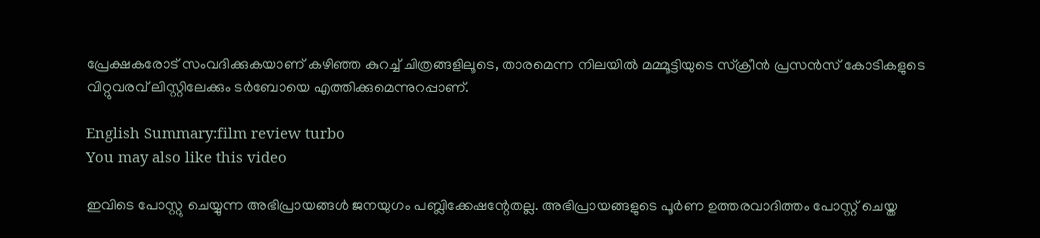പ്രേക്ഷകരോട് സംവദിക്കുകയാണ് കഴിഞ്ഞ കുറച്ച് ചിത്രങ്ങളിലൂടെ, താരമെന്ന നിലയില്‍ മമ്മൂട്ടിയുടെ സ്ക്രീന്‍ പ്രസന്‍സ് കോടികളുടെ വിറ്റുവരവ് ലിസ്റ്റിലേക്കും ടര്‍ബോയെ എത്തിക്കുമെന്നുറപ്പാണ്.

English Summary:film review turbo
You may also like this video

ഇവിടെ പോസ്റ്റു ചെയ്യുന്ന അഭിപ്രായങ്ങള്‍ ജനയുഗം പബ്ലിക്കേഷന്റേതല്ല. അഭിപ്രായങ്ങളുടെ പൂര്‍ണ ഉത്തരവാദിത്തം പോസ്റ്റ് ചെയ്ത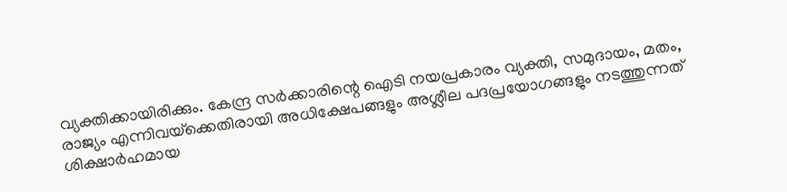വ്യക്തിക്കായിരിക്കും. കേന്ദ്ര സര്‍ക്കാരിന്റെ ഐടി നയപ്രകാരം വ്യക്തി, സമുദായം, മതം, രാജ്യം എന്നിവയ്‌ക്കെതിരായി അധിക്ഷേപങ്ങളും അശ്ലീല പദപ്രയോഗങ്ങളും നടത്തുന്നത് ശിക്ഷാര്‍ഹമായ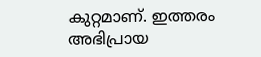കുറ്റമാണ്. ഇത്തരം അഭിപ്രായ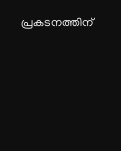പ്രകടനത്തിന്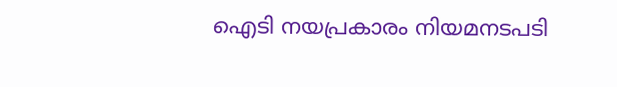ഐടി നയപ്രകാരം നിയമനടപടി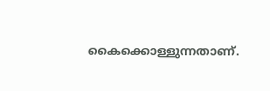കൈക്കൊള്ളുന്നതാണ്.